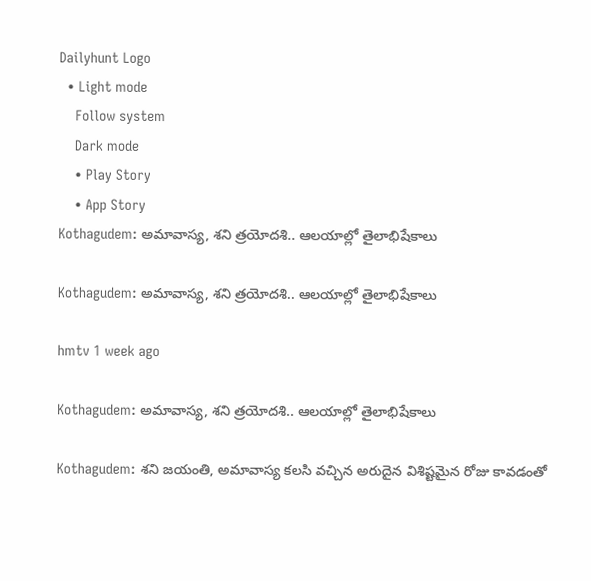Dailyhunt Logo
  • Light mode
    Follow system
    Dark mode
    • Play Story
    • App Story
Kothagudem: అమావాస్య, శని త్రయోదశి.. ఆలయాల్లో తైలాభిషేకాలు

Kothagudem: అమావాస్య, శని త్రయోదశి.. ఆలయాల్లో తైలాభిషేకాలు

hmtv 1 week ago

Kothagudem: అమావాస్య, శని త్రయోదశి.. ఆలయాల్లో తైలాభిషేకాలు

Kothagudem: శని జయంతి, అమావాస్య కలసి వచ్చిన అరుదైన విశిష్టమైన రోజు కావడంతో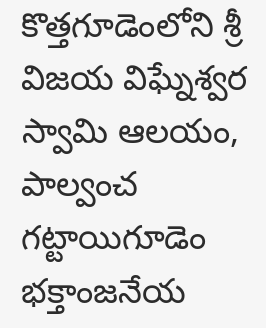కొత్తగూడెంలోని శ్రీ విజయ విఘ్నేశ్వర స్వామి ఆలయం, పాల్వంచ గట్టాయిగూడెం భక్తాంజనేయ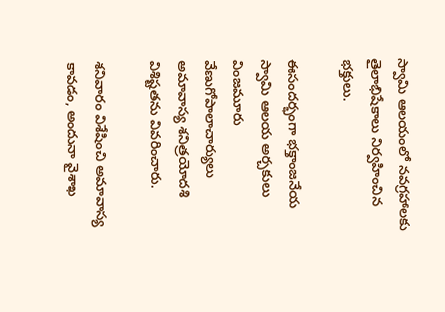స్వామి ఆలయంలో నవగ్రహాలకు తైలాభిషేకాలు నిర్వహించిన భక్తులు.

ఈసందర్భంగా భక్తాంజనేయ స్వామి ఆలయ అర్చకులు వింజమూరు వేణుగోపాలాచార్యులు అమావాస్య శనిత్రయోదశి విశిష్టతను వివరించారు.

శనివారం విశేషించి అమావాస్య కావడం, అందునా వైశాఖ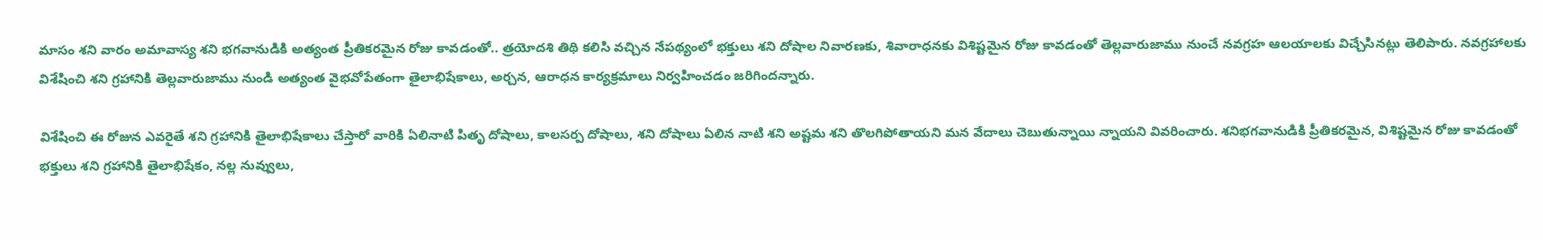మాసం శని వారం అమావాస్య శని భగవానుడికి అత్యంత ప్రీతికరమైన రోజు కావడంతో.. త్రయోదశి తిథి కలిసి వచ్చిన నేపథ్యంలో భక్తులు శని దోషాల నివారణకు, శివారాధనకు విశిష్టమైన రోజు కావడంతో తెల్లవారుజాము నుంచే నవగ్రహ ఆలయాలకు విచ్చేసినట్లు తెలిపారు. నవగ్రహాలకు విశేషించి శని గ్రహానికి తెల్లవారుజాము నుండి అత్యంత వైభవోపేతంగా తైలాభిషేకాలు, అర్చన, ఆరాధన కార్యక్రమాలు నిర్వహించడం జరిగిందన్నారు.

విశేషించి ఈ రోజున ఎవరైతే శని గ్రహానికి తైలాభిషేకాలు చేస్తారో వారికి ఏలినాటి పితృ దోషాలు, కాలసర్ప దోషాలు, శని దోషాలు ఏలిన నాటి శని అష్టమ శని తొలగిపోతాయని మన వేదాలు చెబుతున్నాయి న్నాయని వివరించారు. శనిభగవానుడికి ప్రీతికరమైన, విశిష్టమైన రోజు కావడంతో భక్తులు శని గ్రహానికి తైలాభిషేకం, నల్ల నువ్వులు,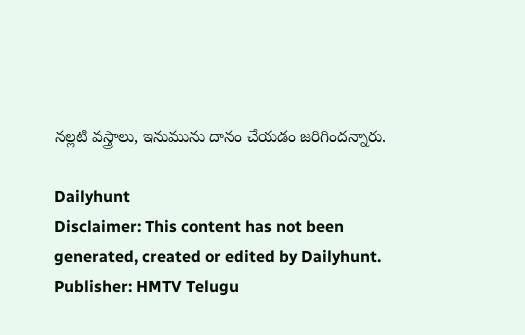నల్లటి వస్త్రాలు, ఇనుమును దానం చేయడం జరిగిందన్నారు.

Dailyhunt
Disclaimer: This content has not been generated, created or edited by Dailyhunt. Publisher: HMTV Telugu